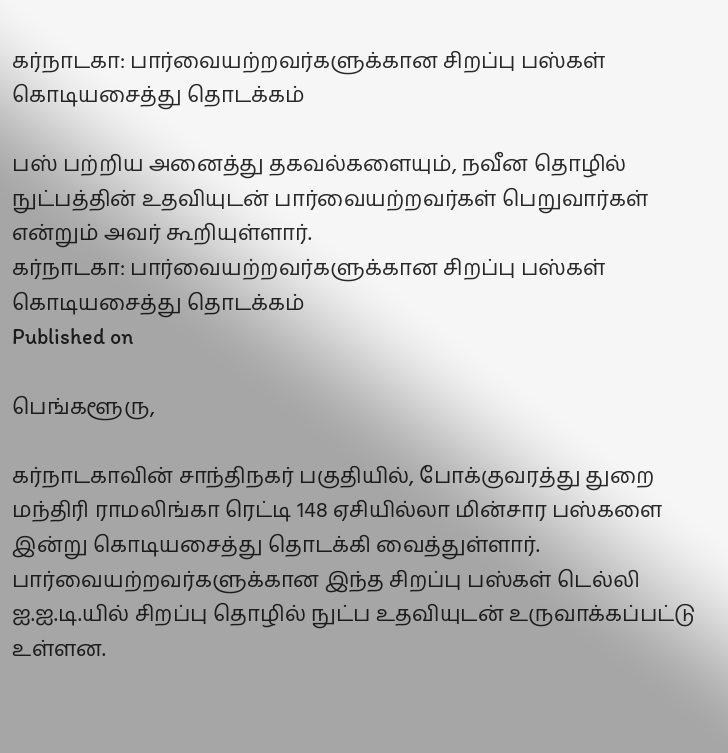கர்நாடகா: பார்வையற்றவர்களுக்கான சிறப்பு பஸ்கள் கொடியசைத்து தொடக்கம்

பஸ் பற்றிய அனைத்து தகவல்களையும், நவீன தொழில் நுட்பத்தின் உதவியுடன் பார்வையற்றவர்கள் பெறுவார்கள் என்றும் அவர் கூறியுள்ளார்.
கர்நாடகா: பார்வையற்றவர்களுக்கான சிறப்பு பஸ்கள் கொடியசைத்து தொடக்கம்
Published on

பெங்களூரு,

கர்நாடகாவின் சாந்திநகர் பகுதியில், போக்குவரத்து துறை மந்திரி ராமலிங்கா ரெட்டி 148 ஏசியில்லா மின்சார பஸ்களை இன்று கொடியசைத்து தொடக்கி வைத்துள்ளார். பார்வையற்றவர்களுக்கான இந்த சிறப்பு பஸ்கள் டெல்லி ஐ.ஐ.டி.யில் சிறப்பு தொழில் நுட்ப உதவியுடன் உருவாக்கப்பட்டு உள்ளன.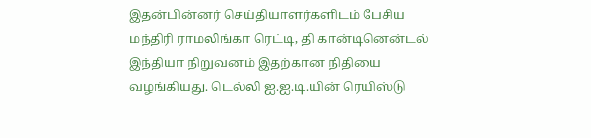இதன்பின்னர் செய்தியாளர்களிடம் பேசிய மந்திரி ராமலிங்கா ரெட்டி, தி கான்டினென்டல் இந்தியா நிறுவனம் இதற்கான நிதியை வழங்கியது. டெல்லி ஐ.ஐ.டி.யின் ரெயிஸ்டு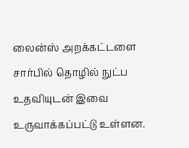லைன்ஸ் அறக்கட்டளை சார்பில் தொழில் நுட்ப உதவியுடன் இவை உருவாக்கப்பட்டு உள்ளன.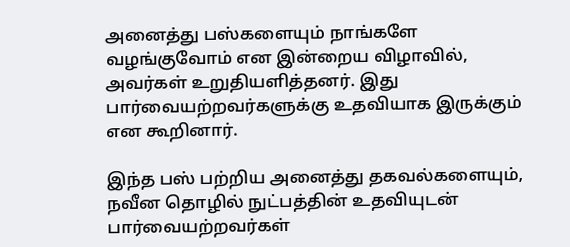அனைத்து பஸ்களையும் நாங்களே வழங்குவோம் என இன்றைய விழாவில், அவர்கள் உறுதியளித்தனர். இது பார்வையற்றவர்களுக்கு உதவியாக இருக்கும் என கூறினார்.

இந்த பஸ் பற்றிய அனைத்து தகவல்களையும், நவீன தொழில் நுட்பத்தின் உதவியுடன் பார்வையற்றவர்கள்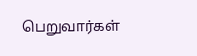பெறுவார்கள்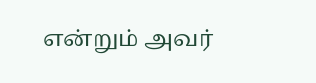என்றும் அவர்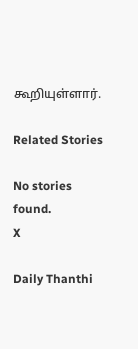கூறியுள்ளார்.

Related Stories

No stories found.
X

Daily Thanthi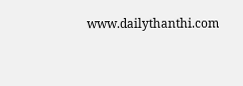www.dailythanthi.com